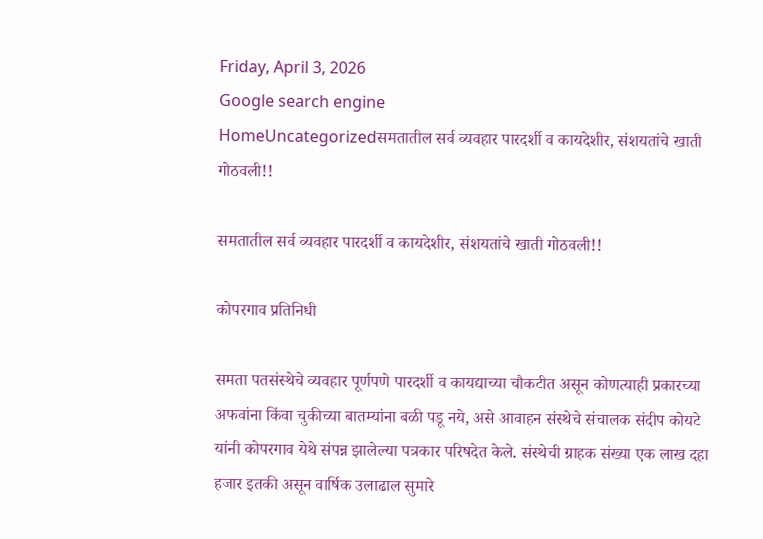Friday, April 3, 2026
Google search engine
HomeUncategorizedसमतातील सर्व व्यवहार पारदर्शी व कायदेशीर, संशयतांचे खाती गोठवली!!

समतातील सर्व व्यवहार पारदर्शी व कायदेशीर, संशयतांचे खाती गोठवली!!

कोपरगाव प्रतिनिधी

समता पतसंस्थेचे व्यवहार पूर्णपणे पारदर्शी व कायद्याच्या चौकटीत असून कोणत्याही प्रकारच्या अफवांना किंवा चुकीच्या बातम्यांना बळी पडू नये, असे आवाहन संस्थेचे संचालक संदीप कोयटे यांनी कोपरगाव येथे संपन्न झालेल्या पत्रकार परिषदेत केले. संस्थेची ग्राहक संख्या एक लाख दहा हजार इतकी असून वार्षिक उलाढाल सुमारे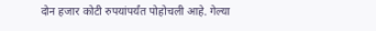दोन हजार कोटी रुपयांपर्यंत पोहोचली आहे. गेल्या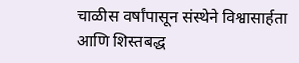चाळीस वर्षांपासून संस्थेने विश्वासार्हता आणि शिस्तबद्ध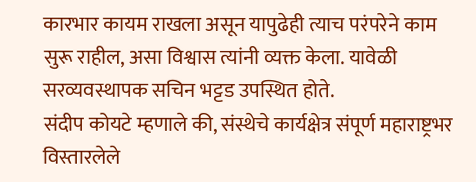कारभार कायम राखला असून यापुढेही त्याच परंपरेने काम सुरू राहील, असा विश्वास त्यांनी व्यक्त केला. यावेळी सरव्यवस्थापक सचिन भट्टड उपस्थित होते.
संदीप कोयटे म्हणाले की, संस्थेचे कार्यक्षेत्र संपूर्ण महाराष्ट्रभर विस्तारलेले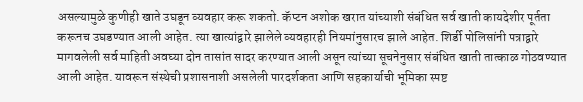असल्यामुळे कुणीही खाते उघडून व्यवहार करू शकतो. कॅप्टन अशोक खरात यांच्याशी संबंधित सर्व खाती कायदेशीर पूर्तता करूनच उघडण्यात आली आहेत. त्या खात्यांद्वारे झालेले व्यवहारही नियमांनुसारच झाले आहेत. शिर्डी पोलिसांनी पत्राद्वारे मागवलेली सर्व माहिती अवघ्या दोन तासांत सादर करण्यात आली असून त्यांच्या सूचनेनुसार संबंधित खाती तात्काळ गोठवण्यात आली आहेत. यावरून संस्थेची प्रशासनाशी असलेली पारदर्शकता आणि सहकार्याची भूमिका स्पष्ट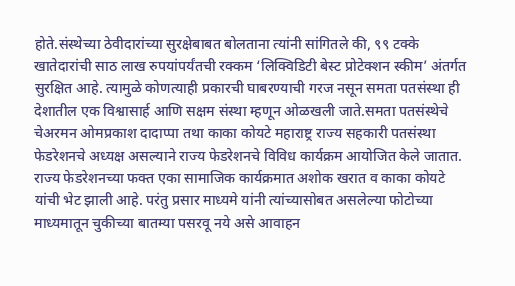होते.संस्थेच्या ठेवीदारांच्या सुरक्षेबाबत बोलताना त्यांनी सांगितले की, ९९ टक्के खातेदारांची साठ लाख रुपयांपर्यंतची रक्कम ‘लिक्विडिटी बेस्ट प्रोटेक्शन स्कीम’ अंतर्गत सुरक्षित आहे. त्यामुळे कोणत्याही प्रकारची घाबरण्याची गरज नसून समता पतसंस्था ही देशातील एक विश्वासार्ह आणि सक्षम संस्था म्हणून ओळखली जाते.समता पतसंस्थेचे चेअरमन ओमप्रकाश दादाप्पा तथा काका कोयटे महाराष्ट्र राज्य सहकारी पतसंस्था फेडरेशनचे अध्यक्ष असल्याने राज्य फेडरेशनचे विविध कार्यक्रम आयोजित केले जातात. राज्य फेडरेशनच्या फक्त एका सामाजिक कार्यक्रमात अशोक खरात व काका कोयटे यांची भेट झाली आहे. परंतु प्रसार माध्यमे यांनी त्यांच्यासोबत असलेल्या फोटोच्या माध्यमातून चुकीच्या बातम्या पसरवू नये असे आवाहन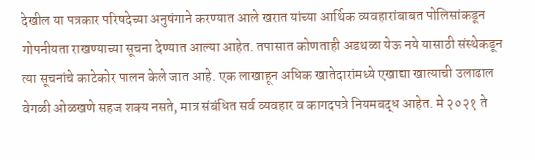देखील या पत्रकार परिषदेच्या अनुषंगाने करण्यात आले खरात यांच्या आर्थिक व्यवहारांबाबत पोलिसांकडून गोपनीयता राखण्याच्या सूचना देण्यात आल्या आहेत. तपासात कोणताही अडथळा येऊ नये यासाठी संस्थेकडून त्या सूचनांचे काटेकोर पालन केले जात आहे. एक लाखाहून अधिक खातेदारांमध्ये एखाद्या खात्याची उलाढाल वेगळी ओळखणे सहज शक्य नसते, मात्र संबंधित सर्व व्यवहार व कागदपत्रे नियमबद्ध आहेत. मे २०२१ ते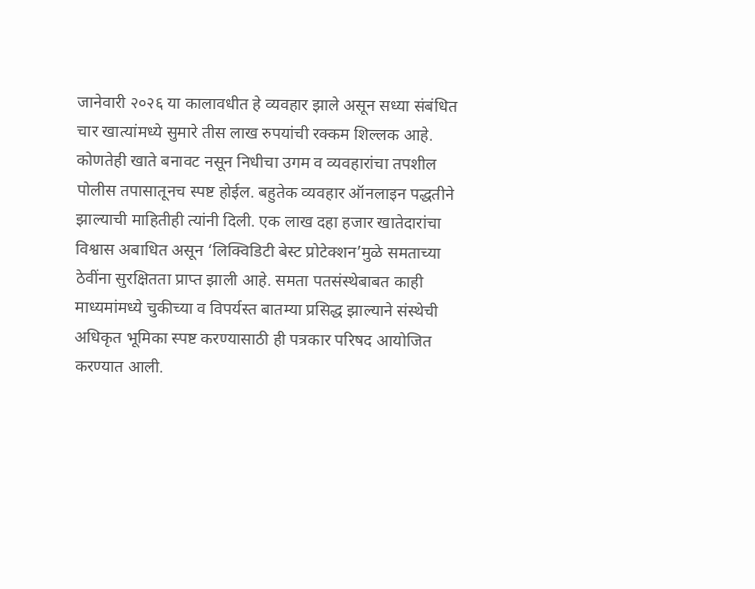जानेवारी २०२६ या कालावधीत हे व्यवहार झाले असून सध्या संबंधित चार खात्यांमध्ये सुमारे तीस लाख रुपयांची रक्कम शिल्लक आहे. कोणतेही खाते बनावट नसून निधीचा उगम व व्यवहारांचा तपशील पोलीस तपासातूनच स्पष्ट होईल. बहुतेक व्यवहार ऑनलाइन पद्धतीने झाल्याची माहितीही त्यांनी दिली. एक लाख दहा हजार खातेदारांचा विश्वास अबाधित असून ‘लिक्विडिटी बेस्ट प्रोटेक्शन’मुळे समताच्या ठेवींना सुरक्षितता प्राप्त झाली आहे. समता पतसंस्थेबाबत काही माध्यमांमध्ये चुकीच्या व विपर्यस्त बातम्या प्रसिद्ध झाल्याने संस्थेची अधिकृत भूमिका स्पष्ट करण्यासाठी ही पत्रकार परिषद आयोजित करण्यात आली.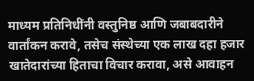माध्यम प्रतिनिधींनी वस्तुनिष्ठ आणि जबाबदारीने वार्तांकन करावे, तसेच संस्थेच्या एक लाख दहा हजार खातेदारांच्या हिताचा विचार करावा, असे आवाहन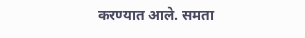करण्यात आले. समता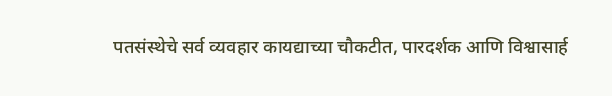पतसंस्थेचे सर्व व्यवहार कायद्याच्या चौकटीत, पारदर्शक आणि विश्वासार्ह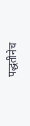पद्धतीनेच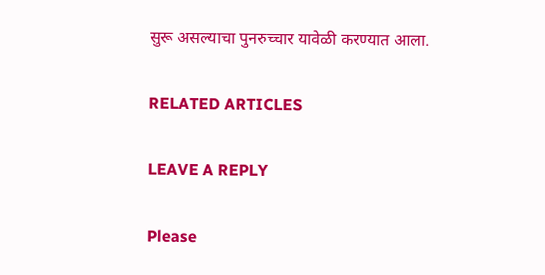सुरू असल्याचा पुनरुच्चार यावेळी करण्यात आला.

RELATED ARTICLES

LEAVE A REPLY

Please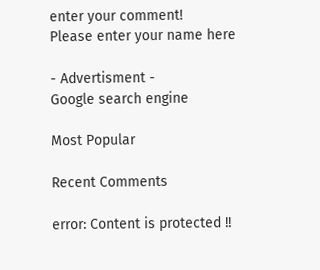enter your comment!
Please enter your name here

- Advertisment -
Google search engine

Most Popular

Recent Comments

error: Content is protected !!